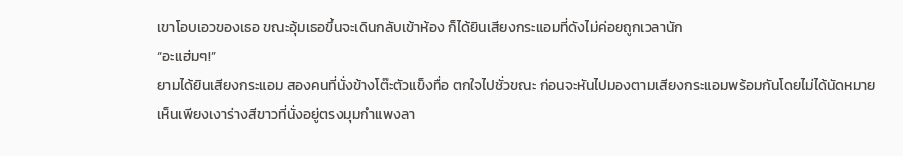เขาโอบเอวของเธอ ขณะอุ้มเธอขึ้นจะเดินกลับเข้าห้อง ก็ได้ยินเสียงกระแอมที่ดังไม่ค่อยถูกเวลานัก
“อะแฮ่มๆ!”
ยามได้ยินเสียงกระแอม สองคนที่นั่งข้างโต๊ะตัวแข็งทื่อ ตกใจไปชั่วขณะ ก่อนจะหันไปมองตามเสียงกระแอมพร้อมกันโดยไม่ได้นัดหมาย
เห็นเพียงเงาร่างสีขาวที่นั่งอยู่ตรงมุมกำแพงลา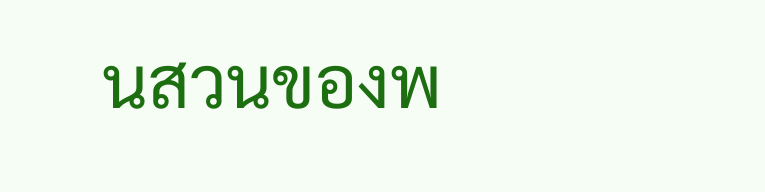นสวนของพ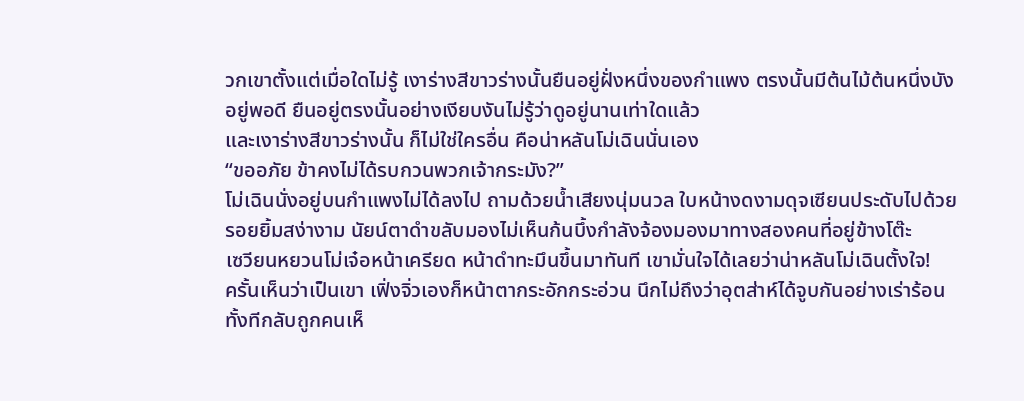วกเขาตั้งแต่เมื่อใดไม่รู้ เงาร่างสีขาวร่างนั้นยืนอยู่ฝั่งหนึ่งของกำแพง ตรงนั้นมีต้นไม้ต้นหนึ่งบังอยู่พอดี ยืนอยู่ตรงนั้นอย่างเงียบงันไม่รู้ว่าดูอยู่นานเท่าใดแล้ว
และเงาร่างสีขาวร่างนั้น ก็ไม่ใช่ใครอื่น คือน่าหลันโม่เฉินนั่นเอง
“ขออภัย ข้าคงไม่ได้รบกวนพวกเจ้ากระมัง?”
โม่เฉินนั่งอยู่บนกำแพงไม่ได้ลงไป ถามด้วยน้ำเสียงนุ่มนวล ใบหน้างดงามดุจเซียนประดับไปด้วยรอยยิ้มสง่างาม นัยน์ตาดำขลับมองไม่เห็นก้นบึ้งกำลังจ้องมองมาทางสองคนที่อยู่ข้างโต๊ะ
เซวียนหยวนโม่เจ๋อหน้าเครียด หน้าดำทะมึนขึ้นมาทันที เขามั่นใจได้เลยว่าน่าหลันโม่เฉินตั้งใจ!
ครั้นเห็นว่าเป็นเขา เฟิ่งจิ่วเองก็หน้าตากระอักกระอ่วน นึกไม่ถึงว่าอุตส่าห์ได้จูบกันอย่างเร่าร้อนทั้งทีกลับถูกคนเห็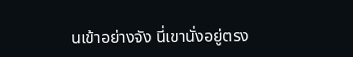นเข้าอย่างจัง นี่เขานั่งอยู่ตรง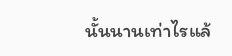นั้นนานเท่าไรแล้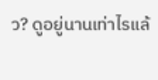ว? ดูอยู่นานเท่าไรแล้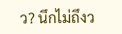ว? นึกไม่ถึงว